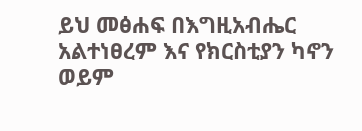ይህ መፅሐፍ በእግዚአብሔር አልተነፀረም እና የክርስቲያን ካኖን ወይም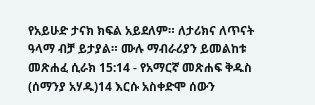የአይሁድ ታናክ ክፍል አይደለም። ለታሪክና ለጥናት ዓላማ ብቻ ይታያል። ሙሉ ማብራሪያን ይመልከቱ መጽሐፈ ሲራክ 15:14 - የአማርኛ መጽሐፍ ቅዱስ (ሰማንያ አሃዱ)14 እርሱ አስቀድሞ ሰውን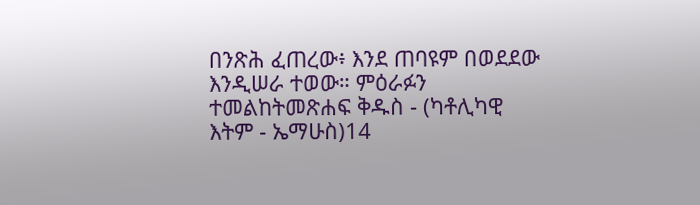በንጽሕ ፈጠረው፥ እንደ ጠባዩም በወደደው እንዲሠራ ተወው። ምዕራፉን ተመልከትመጽሐፍ ቅዱስ - (ካቶሊካዊ እትም - ኤማሁስ)14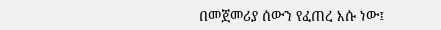በመጀመሪያ ሰውን የፈጠረ እሱ ነው፤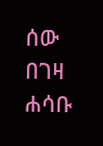ሰው በገዛ ሐሳቡ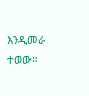እንዲመራ ተወው።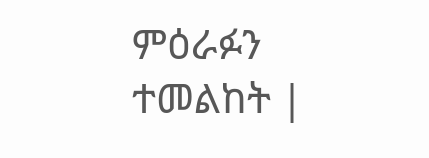ምዕራፉን ተመልከት |